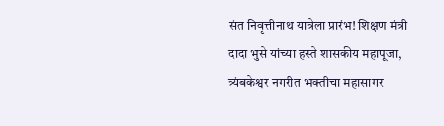संत निवृत्तीनाथ यात्रेला प्रारंभ! शिक्षण मंत्री दादा भुसे यांच्या हस्ते शासकीय महापूजा, त्र्यंबकेश्वर नगरीत भक्तीचा महासागर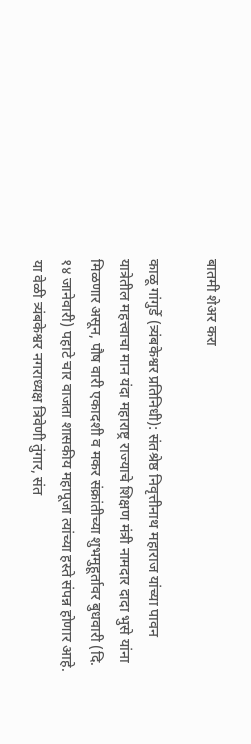बातमी शेअर करा

काळू गांगुर्डे (त्र्यंबकेश्वर प्रतिनिधी): संतश्रेष्ठ निवृत्तीनाथ महाराज यांच्या पावन यात्रेतील महत्त्वाचा मान यंदा महाराष्ट्र राज्याचे शिक्षण मंत्री नामदार दादा भुसे यांना मिळणार असून, पौष वारी एकादशी व मकर संक्रांतीच्या शुभमुहूर्तावर बुधवारी (दि. १४ जानेवारी) पहाटे चार वाजता शासकीय महापूजा त्यांच्या हस्ते संपन्न होणार आहे. या वेळी त्र्यंबकेश्वर नगराध्यक्ष त्रिवेणी तुंगार, संत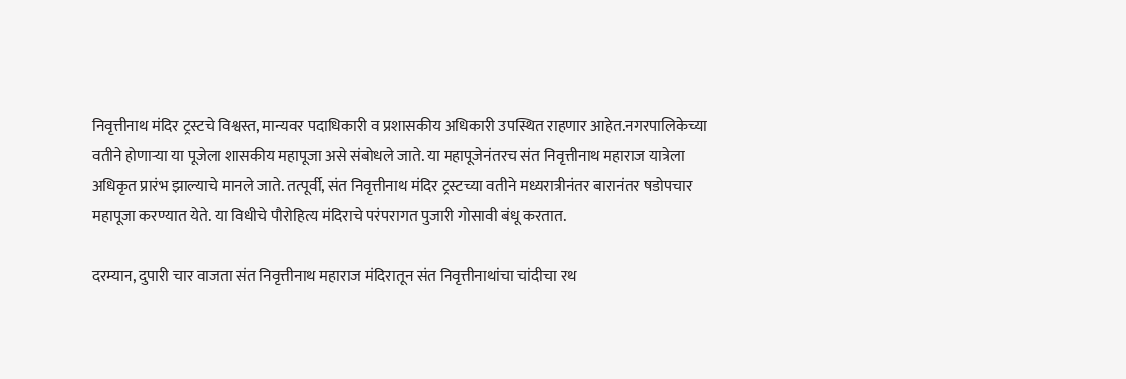निवृत्तीनाथ मंदिर ट्रस्टचे विश्वस्त, मान्यवर पदाधिकारी व प्रशासकीय अधिकारी उपस्थित राहणार आहेत.नगरपालिकेच्या वतीने होणाऱ्या या पूजेला शासकीय महापूजा असे संबोधले जाते. या महापूजेनंतरच संत निवृत्तीनाथ महाराज यात्रेला अधिकृत प्रारंभ झाल्याचे मानले जाते. तत्पूर्वी, संत निवृत्तीनाथ मंदिर ट्रस्टच्या वतीने मध्यरात्रीनंतर बारानंतर षडोपचार महापूजा करण्यात येते. या विधीचे पौरोहित्य मंदिराचे परंपरागत पुजारी गोसावी बंधू करतात.

दरम्यान, दुपारी चार वाजता संत निवृत्तीनाथ महाराज मंदिरातून संत निवृत्तीनाथांचा चांदीचा रथ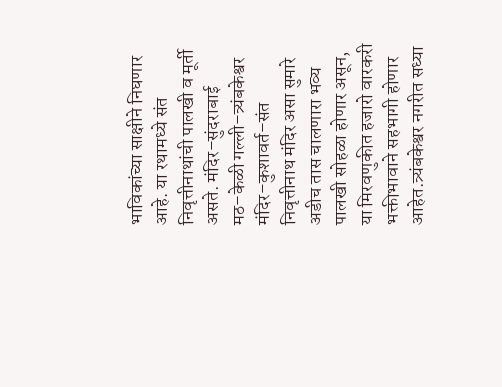भाविकांच्या साक्षीने निघणार आहे. या रथामध्ये संत निवृत्तीनाथांची पालखी व मूर्ती असते. मंदिर–सुंदराबाई मठ–केळी गल्ली–त्र्यंबकेश्वर मंदिर–कुशावर्त–संत निवृत्तीनाथ मंदिर असा सुमारे अडीच तास चालणारा भव्य पालखी सोहळा होणार असून, या मिरवणुकीत हजारो वारकरी भक्तीभावाने सहभागी होणार आहेत.त्र्यंबकेश्वर नगरीत सध्या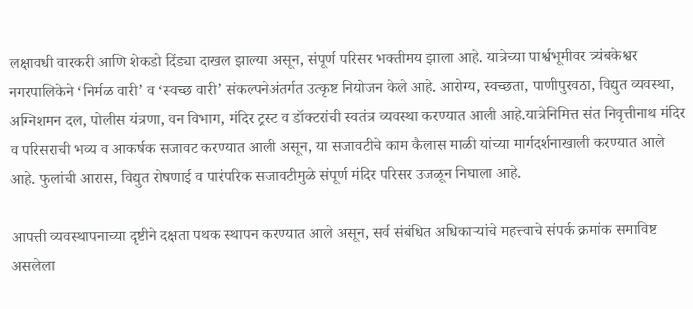लक्षावधी वारकरी आणि शेकडो दिंड्या दाखल झाल्या असून, संपूर्ण परिसर भक्तीमय झाला आहे. यात्रेच्या पार्श्वभूमीवर त्र्यंबकेश्वर नगरपालिकेने ‘निर्मळ वारी’ व ‘स्वच्छ वारी’ संकल्पनेअंतर्गत उत्कृष्ट नियोजन केले आहे. आरोग्य, स्वच्छता, पाणीपुरवठा, विद्युत व्यवस्था, अग्निशमन दल, पोलीस यंत्रणा, वन विभाग, मंदिर ट्रस्ट व डॉक्टरांची स्वतंत्र व्यवस्था करण्यात आली आहे.यात्रेनिमित्त संत निवृत्तीनाथ मंदिर व परिसराची भव्य व आकर्षक सजावट करण्यात आली असून, या सजावटीचे काम कैलास माळी यांच्या मार्गदर्शनाखाली करण्यात आले आहे. फुलांची आरास, विद्युत रोषणाई व पारंपरिक सजावटीमुळे संपूर्ण मंदिर परिसर उजळून निघाला आहे.

आपत्ती व्यवस्थापनाच्या दृष्टीने दक्षता पथक स्थापन करण्यात आले असून, सर्व संबंधित अधिकाऱ्यांचे महत्त्वाचे संपर्क क्रमांक समाविष्ट असलेला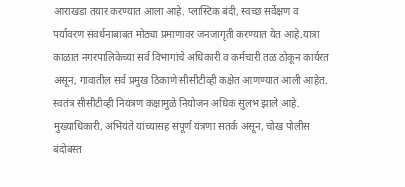आराखडा तयार करण्यात आला आहे. प्लास्टिक बंदी, स्वच्छ सर्वेक्षण व पर्यावरण संवर्धनाबाबत मोठ्या प्रमाणावर जनजागृती करण्यात येत आहे.यात्रा काळात नगरपालिकेच्या सर्व विभागांचे अधिकारी व कर्मचारी तळ ठोकून कार्यरत असून, गावातील सर्व प्रमुख ठिकाणे सीसीटीव्ही कक्षेत आणण्यात आली आहेत. स्वतंत्र सीसीटीव्ही नियंत्रण कक्षामुळे नियोजन अधिक सुलभ झाले आहे. मुख्याधिकारी, अभियंते यांच्यासह संपूर्ण यंत्रणा सतर्क असून, चोख पोलीस बंदोबस्त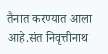तैनात करण्यात आला आहे.संत निवृत्तीनाथ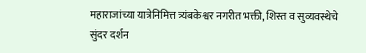महाराजांच्या यात्रेनिमित्त त्र्यंबकेश्वर नगरीत भक्ती, शिस्त व सुव्यवस्थेचे सुंदर दर्शन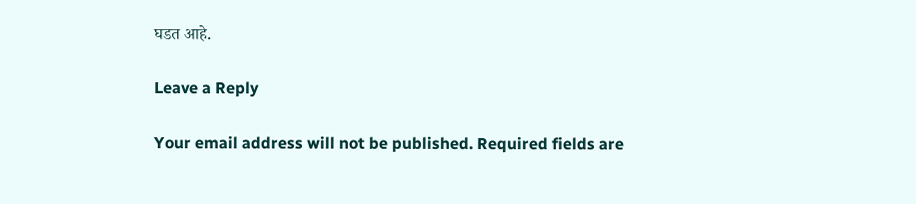घडत आहे.

Leave a Reply

Your email address will not be published. Required fields are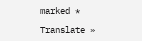marked *

Translate »